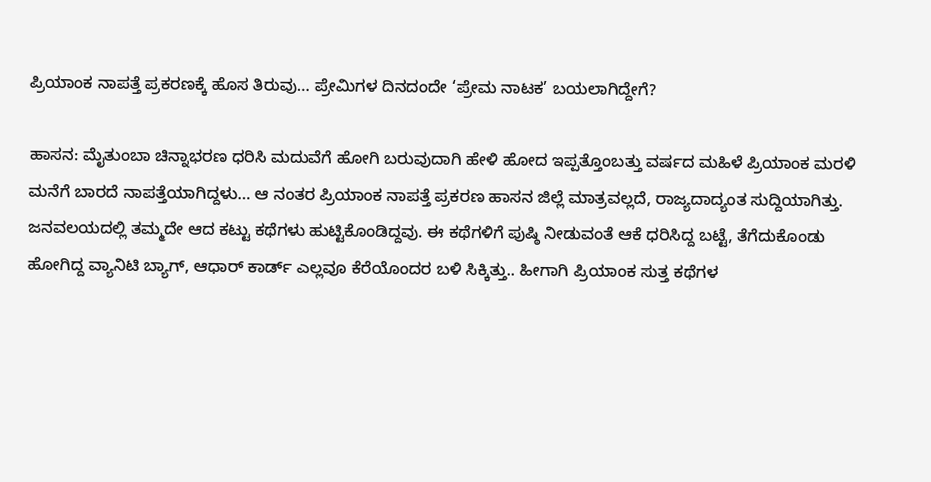ಪ್ರಿಯಾಂಕ ನಾಪತ್ತೆ ಪ್ರಕರಣಕ್ಕೆ ಹೊಸ ತಿರುವು… ಪ್ರೇಮಿಗಳ ದಿನದಂದೇ ‘ಪ್ರೇಮ ನಾಟಕ’ ಬಯಲಾಗಿದ್ದೇಗೆ?

ಹಾಸನ: ಮೈತುಂಬಾ ಚಿನ್ನಾಭರಣ ಧರಿಸಿ ಮದುವೆಗೆ ಹೋಗಿ ಬರುವುದಾಗಿ ಹೇಳಿ ಹೋದ ಇಪ್ಪತ್ತೊಂಬತ್ತು ವರ್ಷದ ಮಹಿಳೆ ಪ್ರಿಯಾಂಕ ಮರಳಿ ಮನೆಗೆ ಬಾರದೆ ನಾಪತ್ತೆಯಾಗಿದ್ದಳು… ಆ ನಂತರ ಪ್ರಿಯಾಂಕ ನಾಪತ್ತೆ ಪ್ರಕರಣ ಹಾಸನ ಜಿಲ್ಲೆ ಮಾತ್ರವಲ್ಲದೆ, ರಾಜ್ಯದಾದ್ಯಂತ ಸುದ್ದಿಯಾಗಿತ್ತು. ಜನವಲಯದಲ್ಲಿ ತಮ್ಮದೇ ಆದ ಕಟ್ಟು ಕಥೆಗಳು ಹುಟ್ಟಿಕೊಂಡಿದ್ದವು. ಈ ಕಥೆಗಳಿಗೆ ಪುಷ್ಠಿ ನೀಡುವಂತೆ ಆಕೆ ಧರಿಸಿದ್ದ ಬಟ್ಟೆ, ತೆಗೆದುಕೊಂಡು ಹೋಗಿದ್ದ ವ್ಯಾನಿಟಿ ಬ್ಯಾಗ್, ಆಧಾರ್ ಕಾರ್ಡ್ ಎಲ್ಲವೂ ಕೆರೆಯೊಂದರ ಬಳಿ ಸಿಕ್ಕಿತ್ತು.. ಹೀಗಾಗಿ ಪ್ರಿಯಾಂಕ ಸುತ್ತ ಕಥೆಗಳ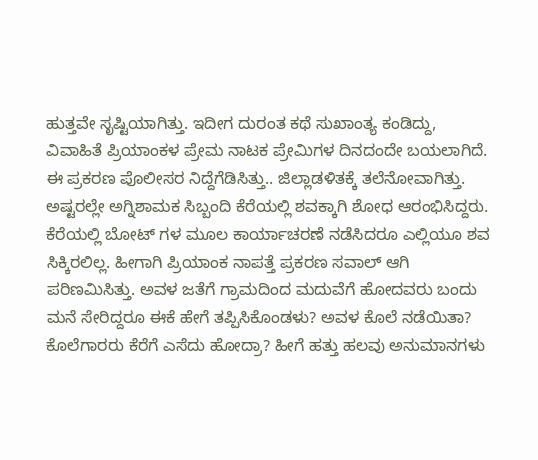ಹುತ್ತವೇ ಸೃಷ್ಟಿಯಾಗಿತ್ತು. ಇದೀಗ ದುರಂತ ಕಥೆ ಸುಖಾಂತ್ಯ ಕಂಡಿದ್ದು, ವಿವಾಹಿತೆ ಪ್ರಿಯಾಂಕಳ ಪ್ರೇಮ ನಾಟಕ ಪ್ರೇಮಿಗಳ ದಿನದಂದೇ ಬಯಲಾಗಿದೆ.
ಈ ಪ್ರಕರಣ ಪೊಲೀಸರ ನಿದ್ದೆಗೆಡಿಸಿತ್ತು.. ಜಿಲ್ಲಾಡಳಿತಕ್ಕೆ ತಲೆನೋವಾಗಿತ್ತು. ಅಷ್ಟರಲ್ಲೇ ಅಗ್ನಿಶಾಮಕ ಸಿಬ್ಬಂದಿ ಕೆರೆಯಲ್ಲಿ ಶವಕ್ಕಾಗಿ ಶೋಧ ಆರಂಭಿಸಿದ್ದರು. ಕೆರೆಯಲ್ಲಿ ಬೋಟ್ ಗಳ ಮೂಲ ಕಾರ್ಯಾಚರಣೆ ನಡೆಸಿದರೂ ಎಲ್ಲಿಯೂ ಶವ ಸಿಕ್ಕಿರಲಿಲ್ಲ. ಹೀಗಾಗಿ ಪ್ರಿಯಾಂಕ ನಾಪತ್ತೆ ಪ್ರಕರಣ ಸವಾಲ್ ಆಗಿ ಪರಿಣಮಿಸಿತ್ತು. ಅವಳ ಜತೆಗೆ ಗ್ರಾಮದಿಂದ ಮದುವೆಗೆ ಹೋದವರು ಬಂದು ಮನೆ ಸೇರಿದ್ದರೂ ಈಕೆ ಹೇಗೆ ತಪ್ಪಿಸಿಕೊಂಡಳು? ಅವಳ ಕೊಲೆ ನಡೆಯಿತಾ? ಕೊಲೆಗಾರರು ಕೆರೆಗೆ ಎಸೆದು ಹೋದ್ರಾ? ಹೀಗೆ ಹತ್ತು ಹಲವು ಅನುಮಾನಗಳು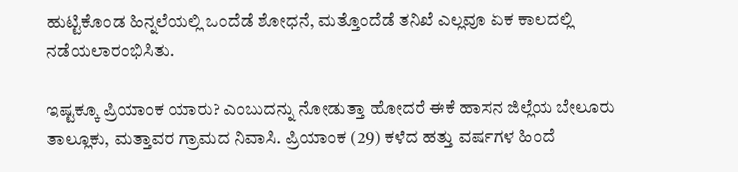ಹುಟ್ಟಿಕೊಂಡ ಹಿನ್ನಲೆಯಲ್ಲಿ ಒಂದೆಡೆ ಶೋಧನೆ, ಮತ್ತೊಂದೆಡೆ ತನಿಖೆ ಎಲ್ಲವೂ ಏಕ ಕಾಲದಲ್ಲಿ ನಡೆಯಲಾರಂಭಿಸಿತು.

ಇಷ್ಟಕ್ಕೂ ಪ್ರಿಯಾಂಕ ಯಾರು? ಎಂಬುದನ್ನು ನೋಡುತ್ತಾ ಹೋದರೆ ಈಕೆ ಹಾಸನ ಜಿಲ್ಲೆಯ ಬೇಲೂರು ತಾಲ್ಲೂಕು, ಮತ್ತಾವರ ಗ್ರಾಮದ ನಿವಾಸಿ. ಪ್ರಿಯಾಂಕ (29) ಕಳೆದ ಹತ್ತು ವರ್ಷಗಳ ಹಿಂದೆ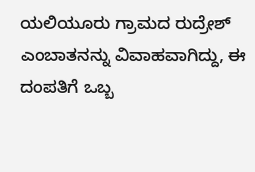ಯಲಿಯೂರು ಗ್ರಾಮದ ರುದ್ರೇಶ್ ಎಂಬಾತನನ್ನು ವಿವಾಹವಾಗಿದ್ದು, ಈ ದಂಪತಿಗೆ ಒಬ್ಬ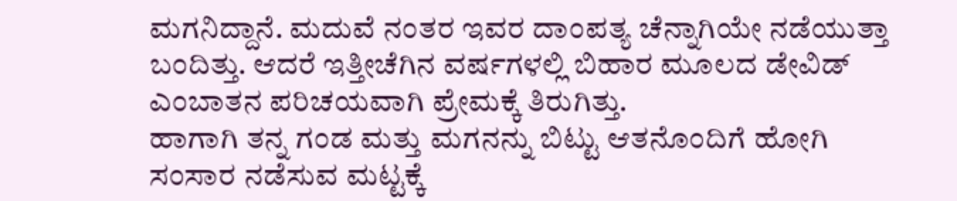ಮಗನಿದ್ದಾನೆ. ಮದುವೆ ನಂತರ ಇವರ ದಾಂಪತ್ಯ ಚೆನ್ನಾಗಿಯೇ ನಡೆಯುತ್ತಾ ಬಂದಿತ್ತು. ಆದರೆ ಇತ್ತೀಚೆಗಿನ ವರ್ಷಗಳಲ್ಲಿ ಬಿಹಾರ ಮೂಲದ ಡೇವಿಡ್ ಎಂಬಾತನ ಪರಿಚಯವಾಗಿ ಪ್ರೇಮಕ್ಕೆ ತಿರುಗಿತ್ತು.
ಹಾಗಾಗಿ ತನ್ನ ಗಂಡ ಮತ್ತು ಮಗನನ್ನು ಬಿಟ್ಟು ಆತನೊಂದಿಗೆ ಹೋಗಿ ಸಂಸಾರ ನಡೆಸುವ ಮಟ್ಟಕ್ಕೆ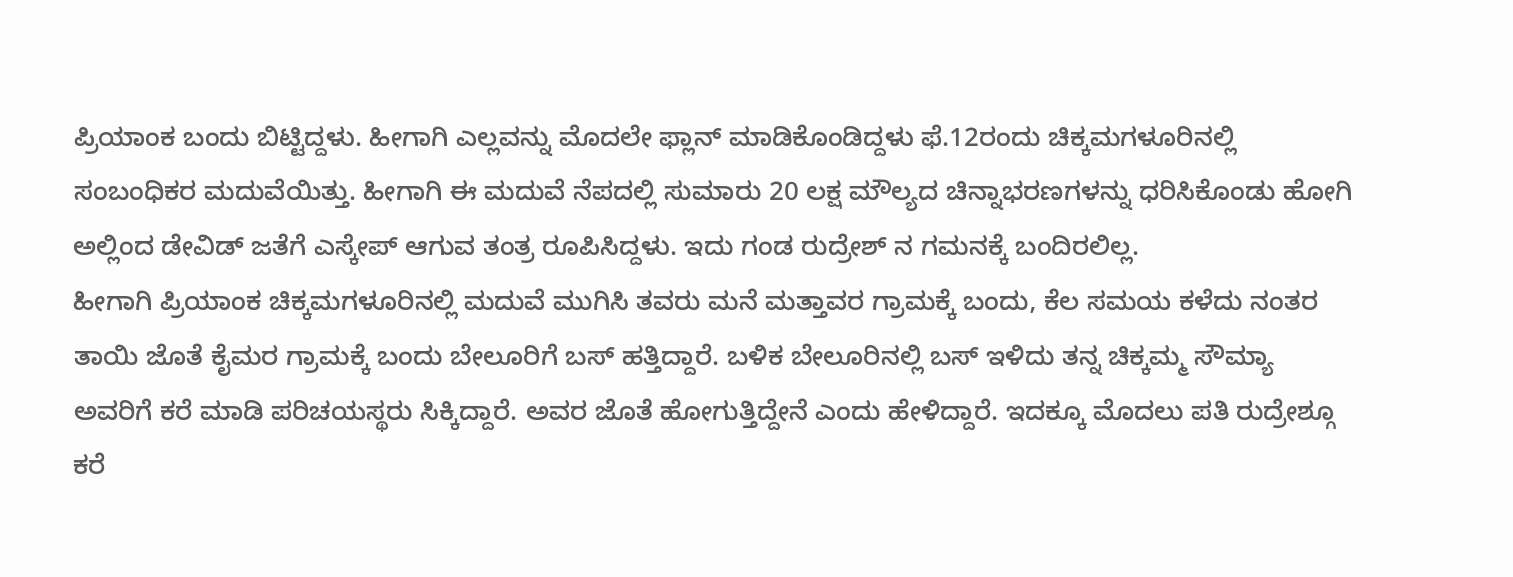ಪ್ರಿಯಾಂಕ ಬಂದು ಬಿಟ್ಟಿದ್ದಳು. ಹೀಗಾಗಿ ಎಲ್ಲವನ್ನು ಮೊದಲೇ ಫ್ಲಾನ್ ಮಾಡಿಕೊಂಡಿದ್ದಳು ಫೆ.12ರಂದು ಚಿಕ್ಕಮಗಳೂರಿನಲ್ಲಿ ಸಂಬಂಧಿಕರ ಮದುವೆಯಿತ್ತು. ಹೀಗಾಗಿ ಈ ಮದುವೆ ನೆಪದಲ್ಲಿ ಸುಮಾರು 20 ಲಕ್ಷ ಮೌಲ್ಯದ ಚಿನ್ನಾಭರಣಗಳನ್ನು ಧರಿಸಿಕೊಂಡು ಹೋಗಿ ಅಲ್ಲಿಂದ ಡೇವಿಡ್ ಜತೆಗೆ ಎಸ್ಕೇಪ್ ಆಗುವ ತಂತ್ರ ರೂಪಿಸಿದ್ದಳು. ಇದು ಗಂಡ ರುದ್ರೇಶ್ ನ ಗಮನಕ್ಕೆ ಬಂದಿರಲಿಲ್ಲ.
ಹೀಗಾಗಿ ಪ್ರಿಯಾಂಕ ಚಿಕ್ಕಮಗಳೂರಿನಲ್ಲಿ ಮದುವೆ ಮುಗಿಸಿ ತವರು ಮನೆ ಮತ್ತಾವರ ಗ್ರಾಮಕ್ಕೆ ಬಂದು, ಕೆಲ ಸಮಯ ಕಳೆದು ನಂತರ ತಾಯಿ ಜೊತೆ ಕೈಮರ ಗ್ರಾಮಕ್ಕೆ ಬಂದು ಬೇಲೂರಿಗೆ ಬಸ್ ಹತ್ತಿದ್ದಾರೆ. ಬಳಿಕ ಬೇಲೂರಿನಲ್ಲಿ ಬಸ್ ಇಳಿದು ತನ್ನ ಚಿಕ್ಕಮ್ಮ ಸೌಮ್ಯಾ ಅವರಿಗೆ ಕರೆ ಮಾಡಿ ಪರಿಚಯಸ್ಥರು ಸಿಕ್ಕಿದ್ದಾರೆ. ಅವರ ಜೊತೆ ಹೋಗುತ್ತಿದ್ದೇನೆ ಎಂದು ಹೇಳಿದ್ದಾರೆ. ಇದಕ್ಕೂ ಮೊದಲು ಪತಿ ರುದ್ರೇಶ್ಗೂ ಕರೆ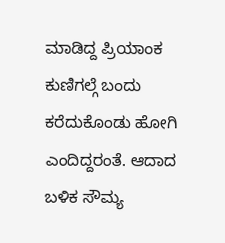ಮಾಡಿದ್ದ ಪ್ರಿಯಾಂಕ ಕುಣಿಗಲ್ಗೆ ಬಂದು ಕರೆದುಕೊಂಡು ಹೋಗಿ ಎಂದಿದ್ದರಂತೆ. ಆದಾದ ಬಳಿಕ ಸೌಮ್ಯ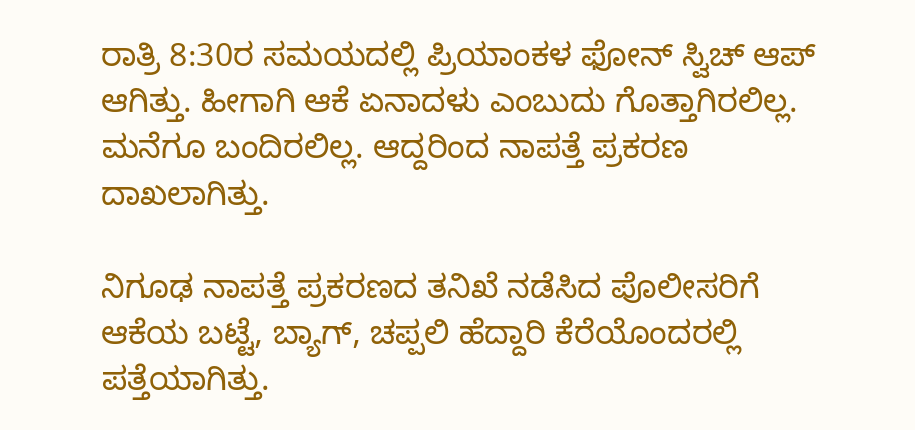ರಾತ್ರಿ 8:30ರ ಸಮಯದಲ್ಲಿ ಪ್ರಿಯಾಂಕಳ ಫೋನ್ ಸ್ವಿಚ್ ಆಪ್ ಆಗಿತ್ತು. ಹೀಗಾಗಿ ಆಕೆ ಏನಾದಳು ಎಂಬುದು ಗೊತ್ತಾಗಿರಲಿಲ್ಲ. ಮನೆಗೂ ಬಂದಿರಲಿಲ್ಲ. ಆದ್ದರಿಂದ ನಾಪತ್ತೆ ಪ್ರಕರಣ ದಾಖಲಾಗಿತ್ತು.

ನಿಗೂಢ ನಾಪತ್ತೆ ಪ್ರಕರಣದ ತನಿಖೆ ನಡೆಸಿದ ಪೊಲೀಸರಿಗೆ ಆಕೆಯ ಬಟ್ಟೆ, ಬ್ಯಾಗ್, ಚಪ್ಪಲಿ ಹೆದ್ದಾರಿ ಕೆರೆಯೊಂದರಲ್ಲಿ ಪತ್ತೆಯಾಗಿತ್ತು.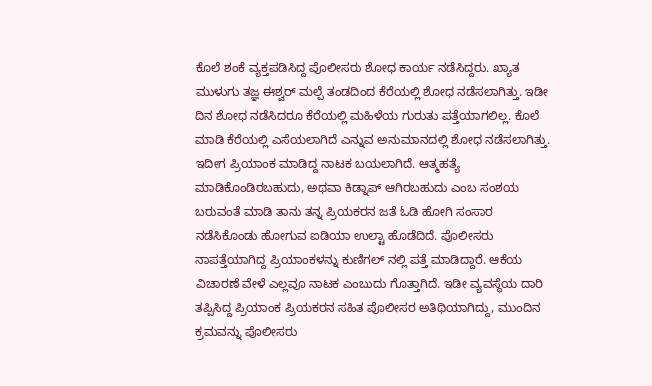ಕೊಲೆ ಶಂಕೆ ವ್ಯಕ್ತಪಡಿಸಿದ್ದ ಪೊಲೀಸರು ಶೋಧ ಕಾರ್ಯ ನಡೆಸಿದ್ದರು. ಖ್ಯಾತ ಮುಳುಗು ತಜ್ಞ ಈಶ್ವರ್ ಮಲ್ಪೆ ತಂಡದಿಂದ ಕೆರೆಯಲ್ಲಿ ಶೋಧ ನಡೆಸಲಾಗಿತ್ತು. ಇಡೀ ದಿನ ಶೋಧ ನಡೆಸಿದರೂ ಕೆರೆಯಲ್ಲಿ ಮಹಿಳೆಯ ಗುರುತು ಪತ್ತೆಯಾಗಲಿಲ್ಲ. ಕೊಲೆ ಮಾಡಿ ಕೆರೆಯಲ್ಲಿ ಎಸೆಯಲಾಗಿದೆ ಎನ್ನುವ ಅನುಮಾನದಲ್ಲಿ ಶೋಧ ನಡೆಸಲಾಗಿತ್ತು.
ಇದೀಗ ಪ್ರಿಯಾಂಕ ಮಾಡಿದ್ದ ನಾಟಕ ಬಯಲಾಗಿದೆ. ಆತ್ಮಹತ್ಯೆ ಮಾಡಿಕೊಂಡಿರಬಹುದು, ಅಥವಾ ಕಿಡ್ನಾಪ್ ಆಗಿರಬಹುದು ಎಂಬ ಸಂಶಯ ಬರುವಂತೆ ಮಾಡಿ ತಾನು ತನ್ನ ಪ್ರಿಯಕರನ ಜತೆ ಓಡಿ ಹೋಗಿ ಸಂಸಾರ ನಡೆಸಿಕೊಂಡು ಹೋಗುವ ಐಡಿಯಾ ಉಲ್ಟಾ ಹೊಡೆದಿದೆ. ಪೊಲೀಸರು ನಾಪತ್ತೆಯಾಗಿದ್ದ ಪ್ರಿಯಾಂಕಳನ್ನು ಕುಣಿಗಲ್ ನಲ್ಲಿ ಪತ್ತೆ ಮಾಡಿದ್ದಾರೆ. ಆಕೆಯ ವಿಚಾರಣೆ ವೇಳೆ ಎಲ್ಲವೂ ನಾಟಕ ಎಂಬುದು ಗೊತ್ತಾಗಿದೆ. ಇಡೀ ವ್ಯವಸ್ಥೆಯ ದಾರಿ ತಪ್ಪಿಸಿದ್ದ ಪ್ರಿಯಾಂಕ ಪ್ರಿಯಕರನ ಸಹಿತ ಪೊಲೀಸರ ಅತಿಥಿಯಾಗಿದ್ದು, ಮುಂದಿನ ಕ್ರಮವನ್ನು ಪೊಲೀಸರು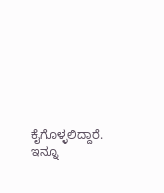ಕೈಗೊಳ್ಳಲಿದ್ದಾರೆ.
ಇನ್ನೂ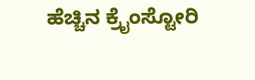ಹೆಚ್ಚಿನ ಕ್ರೈಂಸ್ಟೋರಿ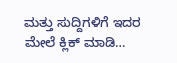ಮತ್ತು ಸುದ್ದಿಗಳಿಗೆ ಇದರ ಮೇಲೆ ಕ್ಲಿಕ್ ಮಾಡಿ…